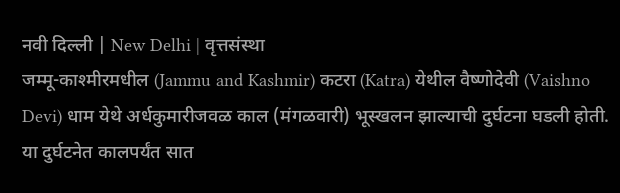नवी दिल्ली | New Delhi | वृत्तसंस्था
जम्मू-काश्मीरमधील (Jammu and Kashmir) कटरा (Katra) येथील वैष्णोदेवी (Vaishno Devi) धाम येथे अर्धकुमारीजवळ काल (मंगळवारी) भूस्खलन झाल्याची दुर्घटना घडली होती. या दुर्घटनेत कालपर्यंत सात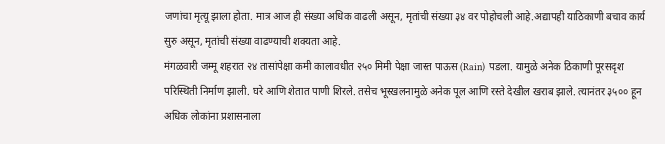जणांचा मृत्यू झाला होता. मात्र आज ही संख्या अधिक वाढली असून, मृतांची संख्या ३४ वर पोहोचली आहे.अद्यापही याठिकाणी बचाव कार्य सुरु असून, मृतांची संख्या वाढण्याची शक्यता आहे.
मंगळवारी जम्मू शहरात २४ तासांपेक्षा कमी कालावधीत २५० मिमी पेक्षा जास्त पाऊस (Rain) पडला. यामुळे अनेक ठिकाणी पूरसदृश परिस्थिती निर्माण झाली. घरे आणि शेतात पाणी शिरले. तसेच भूस्खलनामुळे अनेक पूल आणि रस्ते देखील खराब झाले. त्यानंतर ३५०० हून अधिक लोकांना प्रशासनाला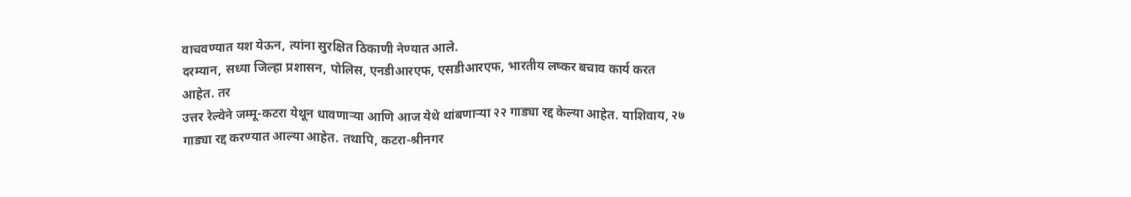वाचवण्यात यश येऊन, त्यांना सुरक्षित ठिकाणी नेण्यात आले.
दरम्यान, सध्या जिल्हा प्रशासन, पोलिस, एनडीआरएफ, एसडीआरएफ, भारतीय लष्कर बचाव कार्य करत आहेत. तर
उत्तर रेल्वेने जम्मू-कटरा येथून धावणाऱ्या आणि आज येथे थांबणाऱ्या २२ गाड्या रद्द केल्या आहेत. याशिवाय, २७ गाड्या रद्द करण्यात आल्या आहेत. तथापि, कटरा-श्रीनगर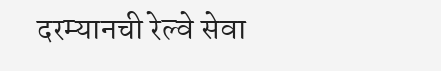दरम्यानची रेल्वे सेवा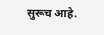सुरूच आहे.